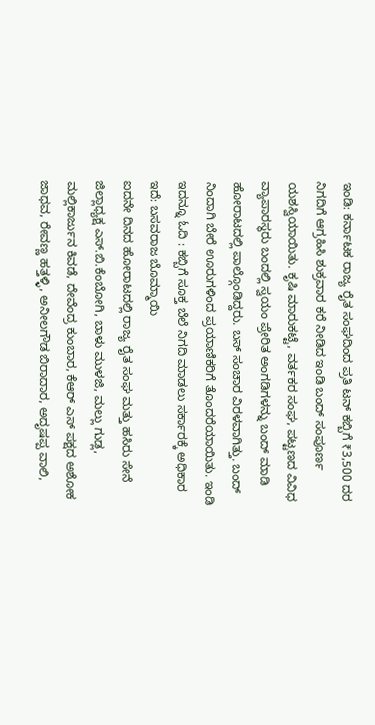ಇಂಡಿ: ಕರ್ನಾಟಕ ರಾಜ್ಯ ರೈತ ಸಂಘದಿಂದ ಪ್ರತಿ ಟನ್ ಕಬ್ಬಿಗೆ ₹3,500 ದರ ನಿಗದಿಗೆ ಆಗ್ರಹಿಸಿ ಶುಕ್ರವಾರ ಕರೆ ನೀಡಿದ ಇಂಡಿ ಬಂದ್ ಸಂಪೂರ್ಣ ಯಶಸ್ವಿಯಾಯಿತು. ಕೃಷಿ ಮಾರುಕಟ್ಟೆ, ವರ್ತಕರ ಸಂಘ, ಪಟ್ಟಣದ ವಿವಿಧ ವ್ಯಾಪಾರಸ್ಥರು ಬಂದಲ್ಲಿ ಸ್ವಯಂ ಪ್ರೇರಿತ ಅಂಗಡಿಗಳನ್ನು ಬಂದ್ ಮಾಡಿ ಹೋರಾಟದಲ್ಲಿ ಪಾಲ್ಗೊಂಡಿದ್ದರು. ಬಸ್ ಸಂಚಾರ ವಿರಳವಾಗಿತ್ತು. ಬಂದ್ ನಿಂದಾಗಿ ಬೇರೆ ಊರುಗಳಿಂದ ಪ್ರಯಾಣಿಕರಿಗೆ ತೊಂದರೆಯಾಯಿತು. ಇಂಡಿ
ಇದನ್ನೂ ಓದಿ : ಕಬ್ಬಿಗೆ ಸೂಕ್ತ ಬೆಲೆ ನಿಗದಿ ಮಾಡಲು ಸರ್ಕಾರಕ್ಕೆ ಅಧಿಕಾರ ಇದೆ: ಬಸವರಾಜ ಬೊಮ್ಮಾಯಿ
ಐದನೇ ದಿನದ ಹೋರಾಟದಲ್ಲಿ ರಾಜ್ಯ ರೈತ ಸಂಘ ಮತ್ತು ಹಸಿರು ಸೇನೆ ಜಿಲ್ಲಾಧ್ಯಕ್ಷ ಎಸ್.ಬಿ.ಕೆಂಬೋಗಿ, ಬಾಳು ಮುಳಜಿ, ಮಲ್ಲು ಗುಡ್ಲ, ಮಲ್ಲಿಕಾರ್ಜುನ ಕಿವಡೆ, ದೇವೆಂದ್ರ ಕುಂಬಾರ, ಕೆಆರ್ ಎಸ್ ಪಕ್ಷದ ಅಶೋಕ ಜಾಧವ, ರೇವಣ್ಣ ಹತ್ತಳ್ಳಿ, ಅನೀಲಗೌಡ ಬಿರಾದಾರ, ಅದೃಷಪ್ಪ ವಾಲಿ,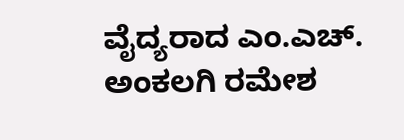ವೈದ್ಯರಾದ ಎಂ.ಎಚ್. ಅಂಕಲಗಿ ರಮೇಶ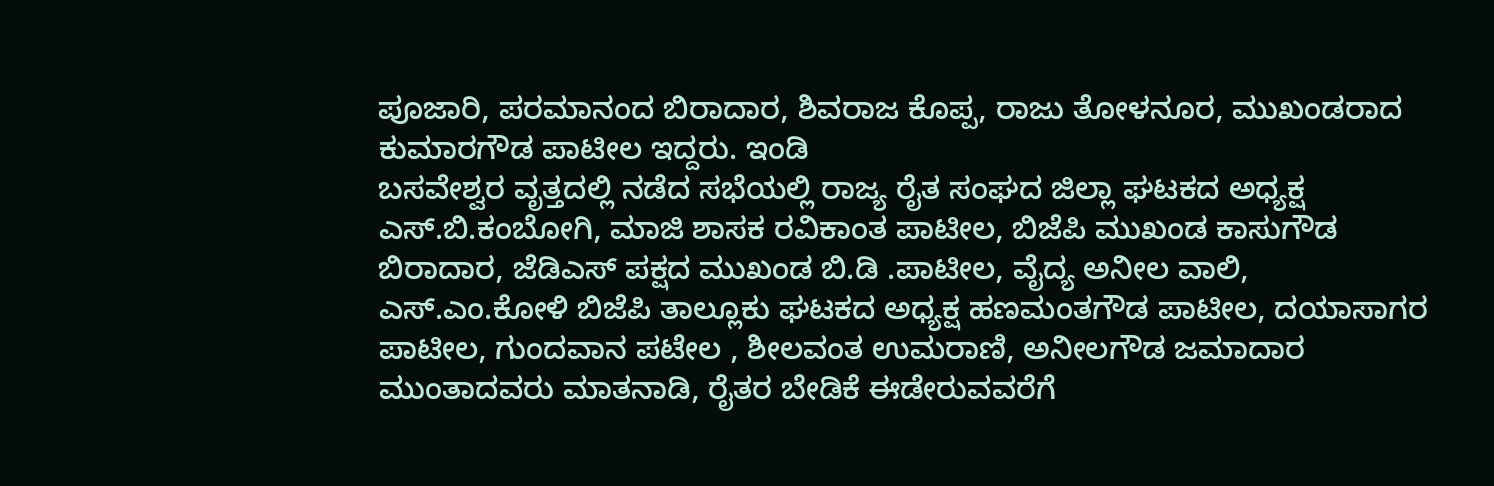ಪೂಜಾರಿ, ಪರಮಾನಂದ ಬಿರಾದಾರ, ಶಿವರಾಜ ಕೊಪ್ಪ, ರಾಜು ತೋಳನೂರ, ಮುಖಂಡರಾದ ಕುಮಾರಗೌಡ ಪಾಟೀಲ ಇದ್ದರು. ಇಂಡಿ
ಬಸವೇಶ್ವರ ವೃತ್ತದಲ್ಲಿ ನಡೆದ ಸಭೆಯಲ್ಲಿ ರಾಜ್ಯ ರೈತ ಸಂಘದ ಜಿಲ್ಲಾ ಘಟಕದ ಅಧ್ಯಕ್ಷ ಎಸ್.ಬಿ.ಕಂಬೋಗಿ, ಮಾಜಿ ಶಾಸಕ ರವಿಕಾಂತ ಪಾಟೀಲ, ಬಿಜೆಪಿ ಮುಖಂಡ ಕಾಸುಗೌಡ ಬಿರಾದಾರ, ಜೆಡಿಎಸ್ ಪಕ್ಷದ ಮುಖಂಡ ಬಿ.ಡಿ .ಪಾಟೀಲ, ವೈದ್ಯ ಅನೀಲ ವಾಲಿ, ಎಸ್.ಎಂ.ಕೋಳಿ ಬಿಜೆಪಿ ತಾಲ್ಲೂಕು ಘಟಕದ ಅಧ್ಯಕ್ಷ ಹಣಮಂತಗೌಡ ಪಾಟೀಲ, ದಯಾಸಾಗರ ಪಾಟೀಲ, ಗುಂದವಾನ ಪಟೇಲ , ಶೀಲವಂತ ಉಮರಾಣಿ, ಅನೀಲಗೌಡ ಜಮಾದಾರ ಮುಂತಾದವರು ಮಾತನಾಡಿ, ರೈತರ ಬೇಡಿಕೆ ಈಡೇರುವವರೆಗೆ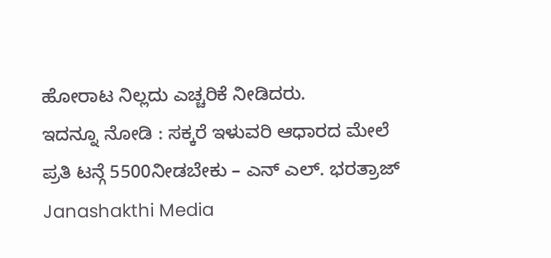ಹೋರಾಟ ನಿಲ್ಲದು ಎಚ್ಚರಿಕೆ ನೀಡಿದರು.
ಇದನ್ನೂ ನೋಡಿ : ಸಕ್ಕರೆ ಇಳುವರಿ ಆಧಾರದ ಮೇಲೆ ಪ್ರತಿ ಟನ್ಗೆ 5500ನೀಡಬೇಕು – ಎನ್ ಎಲ್. ಭರತ್ರಾಜ್ Janashakthi Media